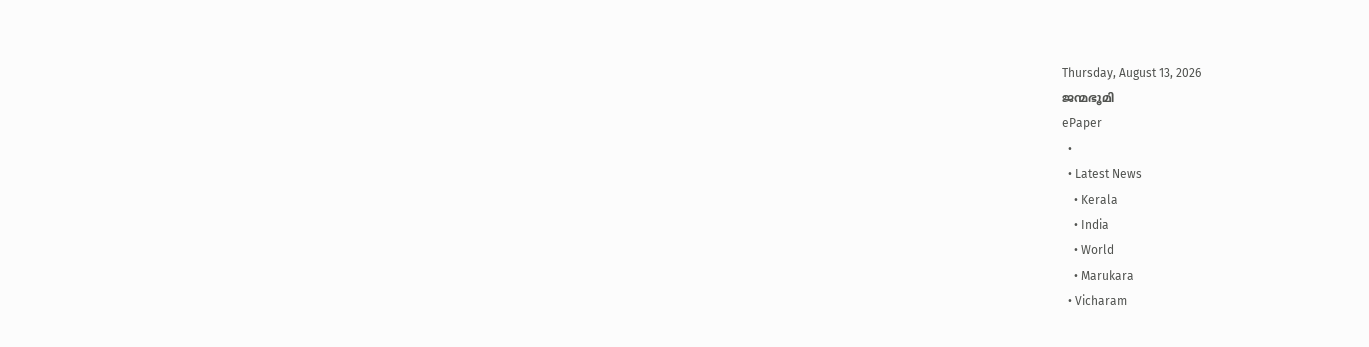Thursday, August 13, 2026
ജന്മഭൂമി
ePaper
  •
  • Latest News
    • Kerala
    • India
    • World
    • Marukara
  • Vicharam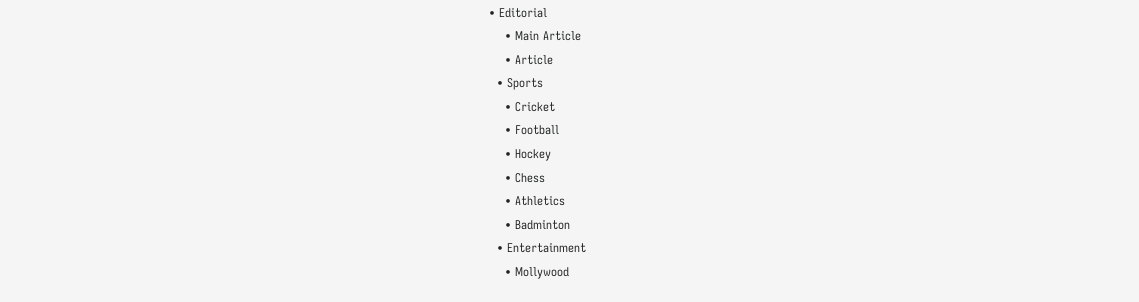• Editorial
    • Main Article
    • Article
  • Sports
    • Cricket
    • Football
    • Hockey
    • Chess
    • Athletics
    • Badminton
  • Entertainment
    • Mollywood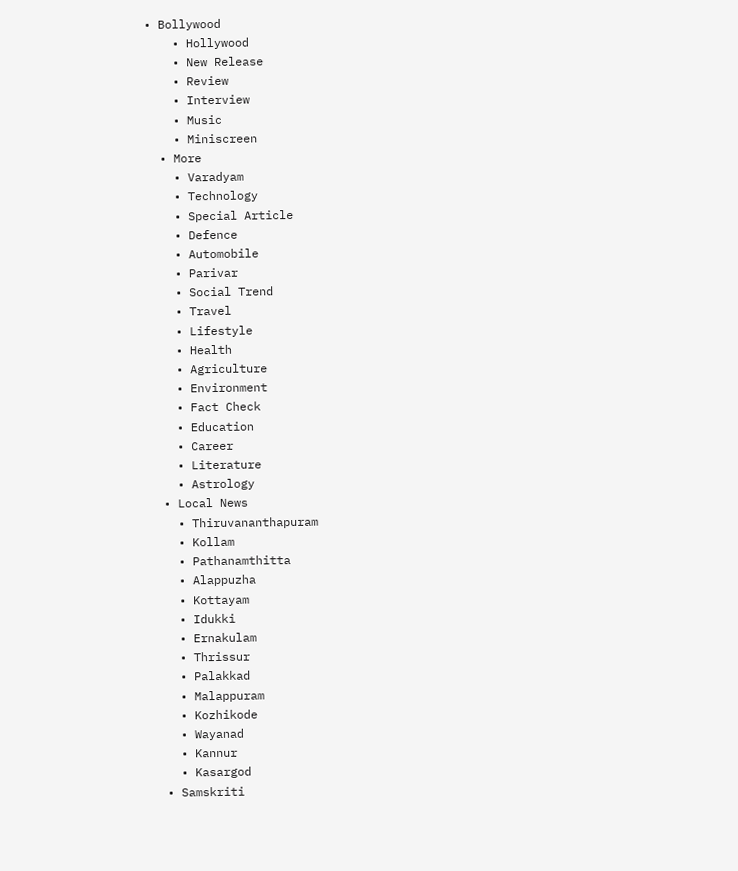• Bollywood
    • Hollywood
    • New Release
    • Review
    • Interview
    • Music
    • Miniscreen
  • More
    • Varadyam
    • Technology
    • Special Article
    • Defence
    • Automobile
    • Parivar
    • Social Trend
    • Travel
    • Lifestyle
    • Health
    • Agriculture
    • Environment
    • Fact Check
    • Education
    • Career
    • Literature
    • Astrology
  • Local News
    • Thiruvananthapuram
    • Kollam
    • Pathanamthitta
    • Alappuzha
    • Kottayam
    • Idukki
    • Ernakulam
    • Thrissur
    • Palakkad
    • Malappuram
    • Kozhikode
    • Wayanad
    • Kannur
    • Kasargod
  • Samskriti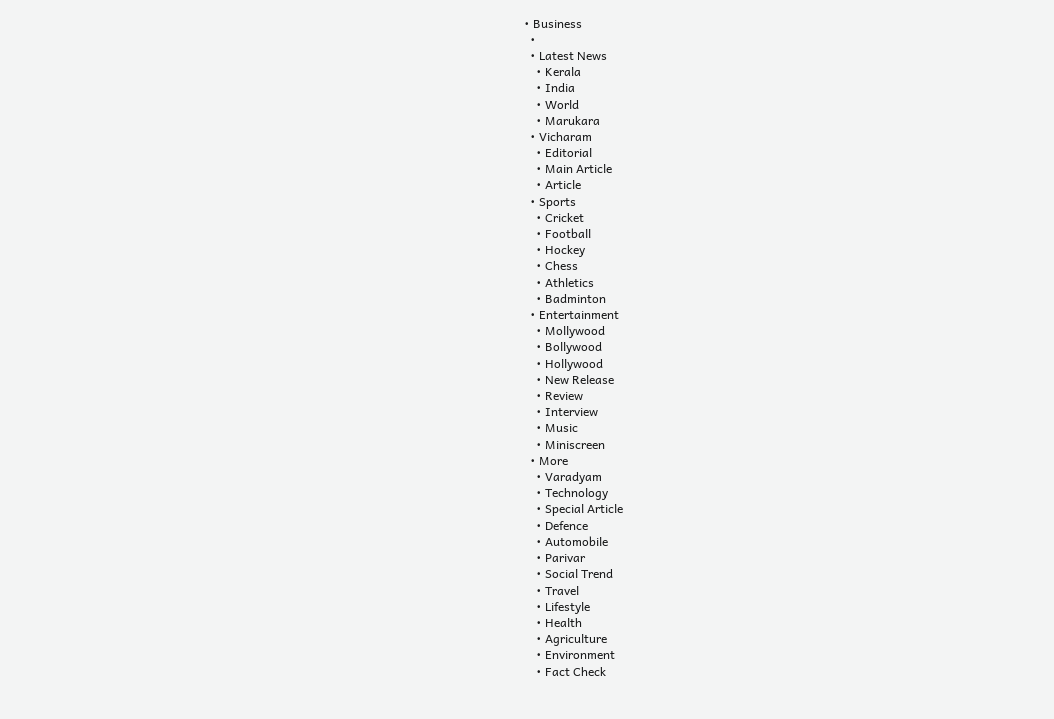• Business
  •
  • Latest News
    • Kerala
    • India
    • World
    • Marukara
  • Vicharam
    • Editorial
    • Main Article
    • Article
  • Sports
    • Cricket
    • Football
    • Hockey
    • Chess
    • Athletics
    • Badminton
  • Entertainment
    • Mollywood
    • Bollywood
    • Hollywood
    • New Release
    • Review
    • Interview
    • Music
    • Miniscreen
  • More
    • Varadyam
    • Technology
    • Special Article
    • Defence
    • Automobile
    • Parivar
    • Social Trend
    • Travel
    • Lifestyle
    • Health
    • Agriculture
    • Environment
    • Fact Check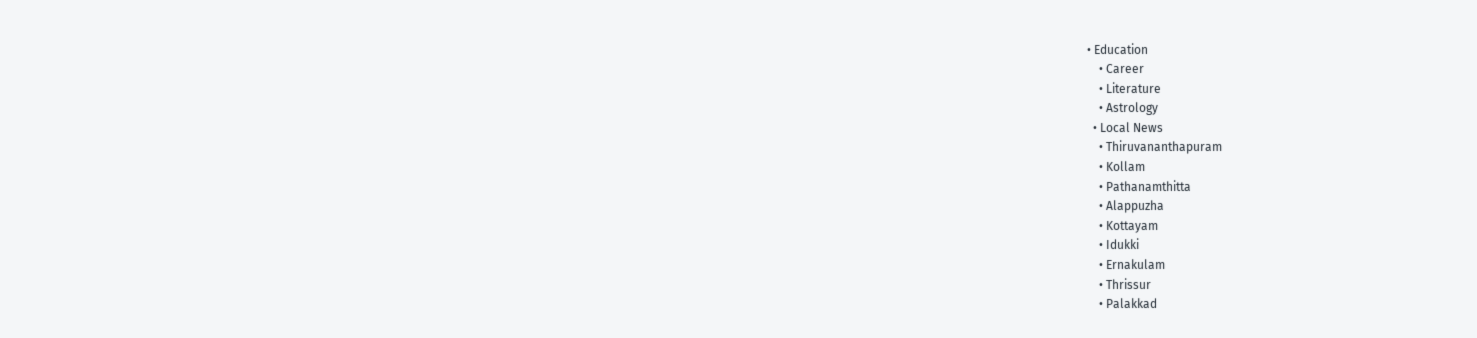• Education
    • Career
    • Literature
    • Astrology
  • Local News
    • Thiruvananthapuram
    • Kollam
    • Pathanamthitta
    • Alappuzha
    • Kottayam
    • Idukki
    • Ernakulam
    • Thrissur
    • Palakkad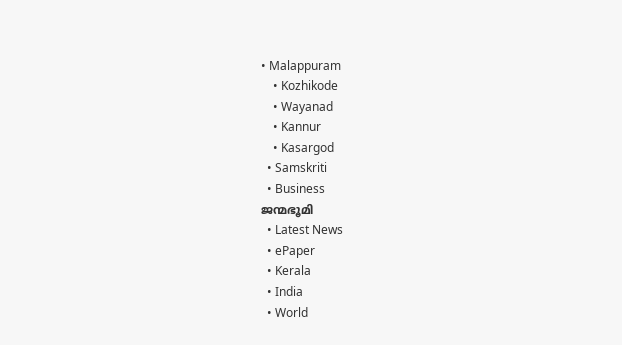• Malappuram
    • Kozhikode
    • Wayanad
    • Kannur
    • Kasargod
  • Samskriti
  • Business
ജന്മഭൂമി
  • Latest News
  • ePaper
  • Kerala
  • India
  • World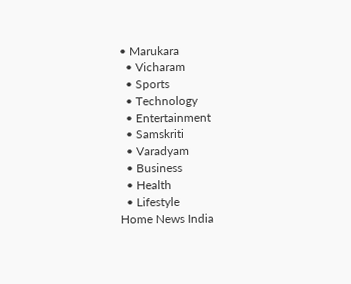• Marukara
  • Vicharam
  • Sports
  • Technology
  • Entertainment
  • Samskriti
  • Varadyam
  • Business
  • Health
  • Lifestyle
Home News India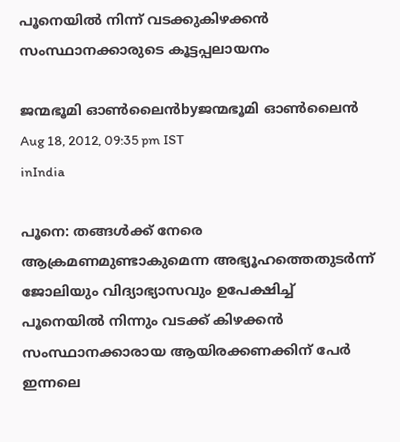പൂനെയില്‍ നിന്ന്‌ വടക്കുകിഴക്കന്‍ സംസ്ഥാനക്കാരുടെ കൂട്ടപ്പലായനം

ജന്മഭൂമി ഓണ്‍ലൈന്‍byജന്മഭൂമി ഓണ്‍ലൈന്‍
Aug 18, 2012, 09:35 pm IST
inIndia

പൂനെ: തങ്ങള്‍ക്ക്‌ നേരെ ആക്രമണമുണ്ടാകുമെന്ന അഭ്യൂഹത്തെതുടര്‍ന്ന്‌ ജോലിയും വിദ്യാഭ്യാസവും ഉപേക്ഷിച്ച്‌ പൂനെയില്‍ നിന്നും വടക്ക്‌ കിഴക്കന്‍ സംസ്ഥാനക്കാരായ ആയിരക്കണക്കിന്‌ പേര്‍ ഇന്നലെ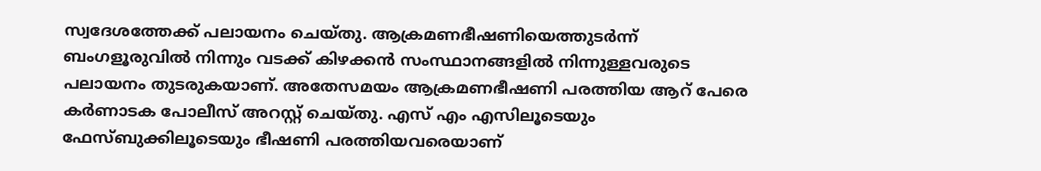സ്വദേശത്തേക്ക്‌ പലായനം ചെയ്തു. ആക്രമണഭീഷണിയെത്തുടര്‍ന്ന്‌ ബംഗളൂരുവില്‍ നിന്നും വടക്ക്‌ കിഴക്കന്‍ സംസ്ഥാനങ്ങളില്‍ നിന്നുള്ളവരുടെ പലായനം തുടരുകയാണ്‌. അതേസമയം ആക്രമണഭീഷണി പരത്തിയ ആറ്‌ പേരെ കര്‍ണാടക പോലീസ്‌ അറസ്റ്റ്‌ ചെയ്തു. എസ്‌ എം എസിലൂടെയും ഫേസ്ബുക്കിലൂടെയും ഭീഷണി പരത്തിയവരെയാണ്‌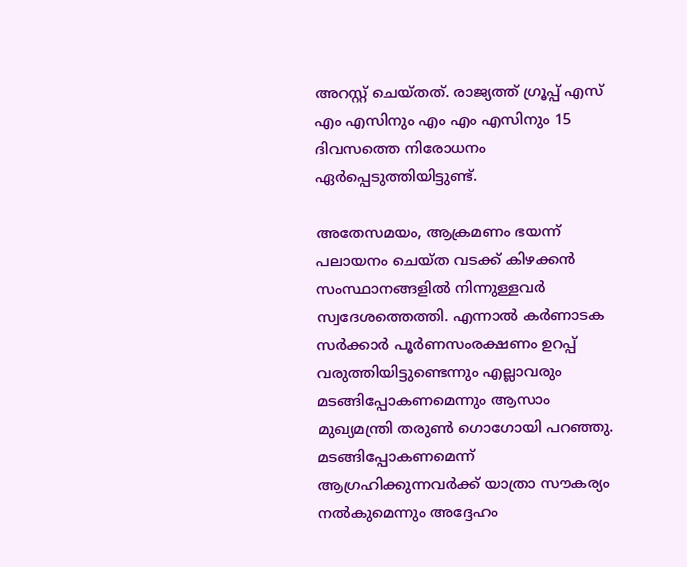അറസ്റ്റ്‌ ചെയ്തത്‌. രാജ്യത്ത്‌ ഗ്രൂപ്പ്‌ എസ്‌ എം എസിനും എം എം എസിനും 15 ദിവസത്തെ നിരോധനം ഏര്‍പ്പെടുത്തിയിട്ടുണ്ട്‌.

അതേസമയം, ആക്രമണം ഭയന്ന്‌ പലായനം ചെയ്ത വടക്ക്‌ കിഴക്കന്‍ സംസ്ഥാനങ്ങളില്‍ നിന്നുള്ളവര്‍ സ്വദേശത്തെത്തി. എന്നാല്‍ കര്‍ണാടക സര്‍ക്കാര്‍ പൂര്‍ണസംരക്ഷണം ഉറപ്പ്‌ വരുത്തിയിട്ടുണ്ടെന്നും എല്ലാവരും മടങ്ങിപ്പോകണമെന്നും ആസാം മുഖ്യമന്ത്രി തരുണ്‍ ഗൊഗോയി പറഞ്ഞു. മടങ്ങിപ്പോകണമെന്ന്‌ ആഗ്രഹിക്കുന്നവര്‍ക്ക്‌ യാത്രാ സൗകര്യം നല്‍കുമെന്നും അദ്ദേഹം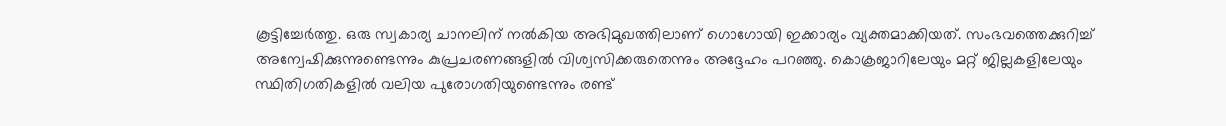കൂട്ടിച്ചേര്‍ത്തു. ഒരു സ്വകാര്യ ചാനലിന്‌ നല്‍കിയ അഭിമുഖത്തിലാണ്‌ ഗൊഗോയി ഇക്കാര്യം വ്യക്തമാക്കിയത്‌. സംഭവത്തെക്കുറിച്ച്‌ അന്വേഷിക്കുന്നുണ്ടെന്നും കുപ്രചരണങ്ങളില്‍ വിശ്വസിക്കരുതെന്നും അദ്ദേഹം പറഞ്ഞു. കൊക്രജാറിലേയും മറ്റ്‌ ജില്ലകളിലേയും സ്ഥിതിഗതികളില്‍ വലിയ പുരോഗതിയുണ്ടെന്നും രണ്ട്‌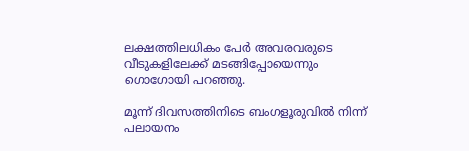ലക്ഷത്തിലധികം പേര്‍ അവരവരുടെ വീടുകളിലേക്ക്‌ മടങ്ങിപ്പോയെന്നും ഗൊഗോയി പറഞ്ഞു.

മൂന്ന്‌ ദിവസത്തിനിടെ ബംഗളൂരുവില്‍ നിന്ന്‌ പലായനം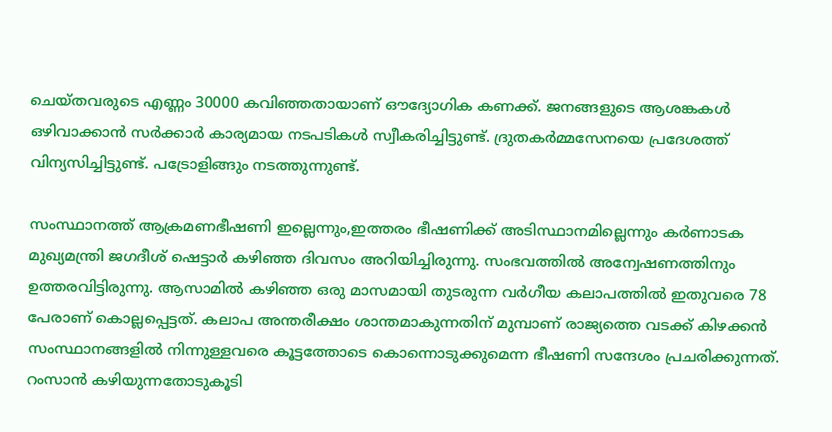ചെയ്തവരുടെ എണ്ണം 30000 കവിഞ്ഞതായാണ്‌ ഔദ്യോഗിക കണക്ക്‌. ജനങ്ങളുടെ ആശങ്കകള്‍ ഒഴിവാക്കാന്‍ സര്‍ക്കാര്‍ കാര്യമായ നടപടികള്‍ സ്വീകരിച്ചിട്ടുണ്ട്‌. ദ്രുതകര്‍മ്മസേനയെ പ്രദേശത്ത്‌ വിന്യസിച്ചിട്ടുണ്ട്‌. പട്രോളിങ്ങും നടത്തുന്നുണ്ട്‌.

സംസ്ഥാനത്ത്‌ ആക്രമണഭീഷണി ഇല്ലെന്നും,ഇത്തരം ഭീഷണിക്ക്‌ അടിസ്ഥാനമില്ലെന്നും കര്‍ണാടക മുഖ്യമന്ത്രി ജഗദീശ്‌ ഷെട്ടാര്‍ കഴിഞ്ഞ ദിവസം അറിയിച്ചിരുന്നു. സംഭവത്തില്‍ അന്വേഷണത്തിനും ഉത്തരവിട്ടിരുന്നു. ആസാമില്‍ കഴിഞ്ഞ ഒരു മാസമായി തുടരുന്ന വര്‍ഗീയ കലാപത്തില്‍ ഇതുവരെ 78 പേരാണ്‌ കൊല്ലപ്പെട്ടത്‌. കലാപ അന്തരീക്ഷം ശാന്തമാകുന്നതിന്‌ മുമ്പാണ്‌ രാജ്യത്തെ വടക്ക്‌ കിഴക്കന്‍ സംസ്ഥാനങ്ങളില്‍ നിന്നുള്ളവരെ കൂട്ടത്തോടെ കൊന്നൊടുക്കുമെന്ന ഭീഷണി സന്ദേശം പ്രചരിക്കുന്നത്‌. റംസാന്‍ കഴിയുന്നതോടുകൂടി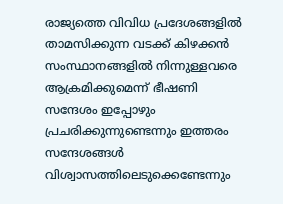രാജ്യത്തെ വിവിധ പ്രദേശങ്ങളില്‍ താമസിക്കുന്ന വടക്ക്‌ കിഴക്കന്‍ സംസ്ഥാനങ്ങളില്‍ നിന്നുള്ളവരെ ആക്രമിക്കുമെന്ന്‌ ഭീഷണി സന്ദേശം ഇപ്പോഴും പ്രചരിക്കുന്നുണ്ടെന്നും ഇത്തരം സന്ദേശങ്ങള്‍ വിശ്വാസത്തിലെടുക്കെണ്ടേന്നും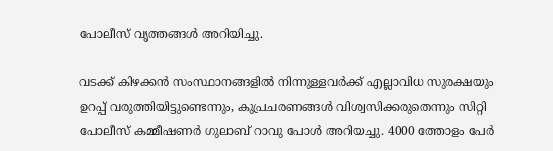പോലീസ്‌ വൃത്തങ്ങള്‍ അറിയിച്ചു.

വടക്ക്‌ കിഴക്കന്‍ സംസ്ഥാനങ്ങളില്‍ നിന്നുള്ളവര്‍ക്ക്‌ എല്ലാവിധ സുരക്ഷയും ഉറപ്പ്‌ വരുത്തിയിട്ടുണ്ടെന്നും, കുപ്രചരണങ്ങള്‍ വിശ്വസിക്കരുതെന്നും സിറ്റി പോലീസ്‌ കമ്മീഷണര്‍ ഗുലാബ്‌ റാവു പോള്‍ അറിയച്ചു. 4000 ത്തോളം പേര്‍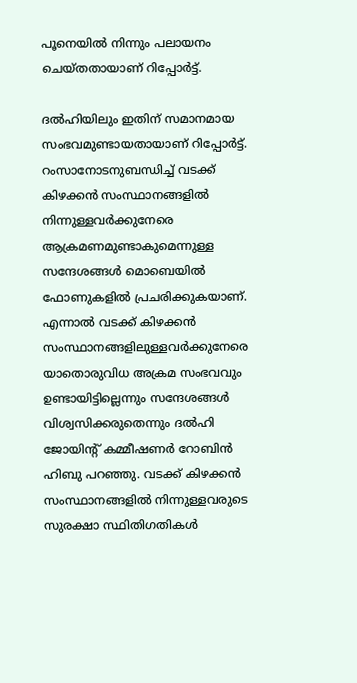പൂനെയില്‍ നിന്നും പലായനം ചെയ്തതായാണ്‌ റിപ്പോര്‍ട്ട്‌.

ദല്‍ഹിയിലും ഇതിന്‌ സമാനമായ സംഭവമുണ്ടായതായാണ്‌ റിപ്പോര്‍ട്ട്‌. റംസാനോടനുബന്ധിച്ച്‌ വടക്ക്‌ കിഴക്കന്‍ സംസ്ഥാനങ്ങളില്‍ നിന്നുള്ളവര്‍ക്കുനേരെ ആക്രമണമുണ്ടാകുമെന്നുള്ള സന്ദേശങ്ങള്‍ മൊബെയില്‍ ഫോണുകളില്‍ പ്രചരിക്കുകയാണ്‌. എന്നാല്‍ വടക്ക്‌ കിഴക്കന്‍ സംസ്ഥാനങ്ങളിലുള്ളവര്‍ക്കുനേരെ യാതൊരുവിധ അക്രമ സംഭവവും ഉണ്ടായിട്ടില്ലെന്നും സന്ദേശങ്ങള്‍ വിശ്വസിക്കരുതെന്നും ദല്‍ഹി ജോയിന്റ്‌ കമ്മീഷണര്‍ റോബിന്‍ ഹിബു പറഞ്ഞു. വടക്ക്‌ കിഴക്കന്‍ സംസ്ഥാനങ്ങളില്‍ നിന്നുള്ളവരുടെ സുരക്ഷാ സ്ഥിതിഗതികള്‍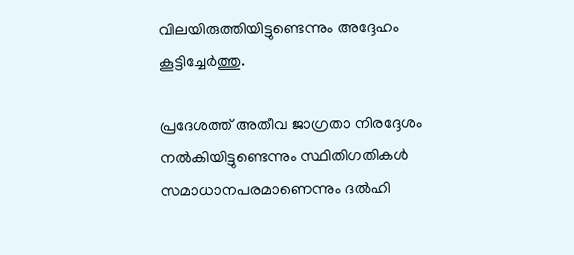വിലയിരുത്തിയിട്ടുണ്ടെന്നും അദ്ദേഹം കൂട്ടിച്ചേര്‍ത്തു.

പ്രദേശത്ത്‌ അതീവ ജാഗ്രതാ നിരദ്ദേശം നല്‍കിയിട്ടുണ്ടെന്നും സ്ഥിതിഗതികള്‍ സമാധാനപരമാണെന്നും ദല്‍ഹി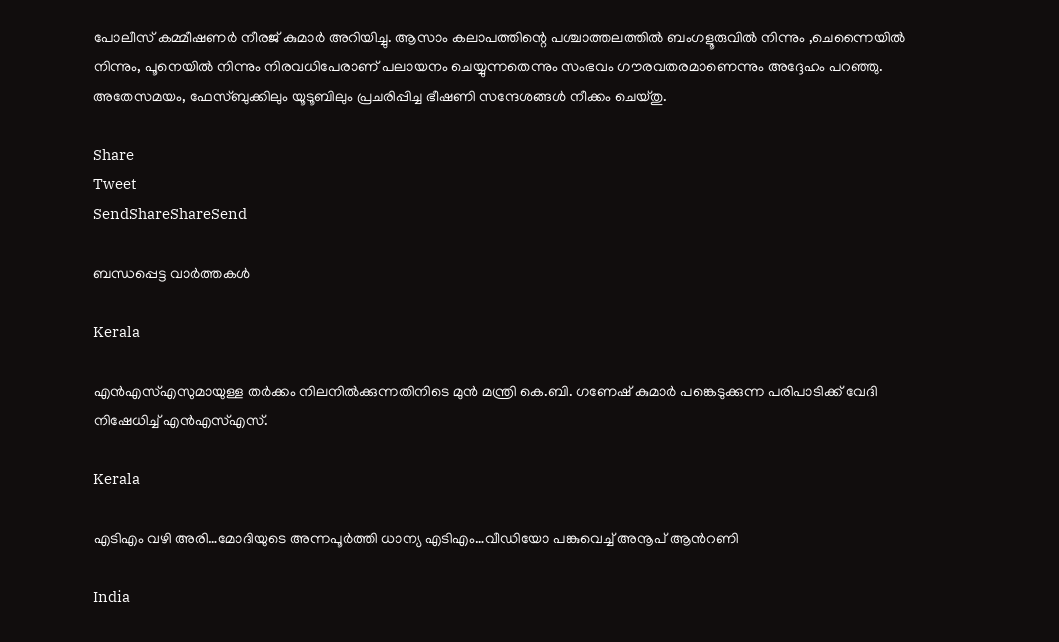പോലീസ്‌ കമ്മീഷണര്‍ നീരജ്‌ കുമാര്‍ അറിയിച്ചു. ആസാം കലാപത്തിന്റെ പശ്ചാത്തലത്തില്‍ ബംഗളൂരുവില്‍ നിന്നും ,ചെന്നൈയില്‍ നിന്നും, പൂനെയില്‍ നിന്നും നിരവധിപേരാണ്‌ പലായനം ചെയ്യുന്നതെന്നും സംഭവം ഗൗരവതരമാണെന്നും അദ്ദേഹം പറഞ്ഞു. അതേസമയം, ഫേസ്ബുക്കിലും യൂടൂബിലും പ്രചരിപ്പിച്ച ഭീഷണി സന്ദേശങ്ങള്‍ നീക്കം ചെയ്തു.

Share
Tweet
SendShareShareSend

ബന്ധപ്പെട്ട വാര്‍ത്തകള്‍

Kerala

എൻഎസ്‌എസുമായുള്ള തർക്കം നിലനില്‍ക്കുന്നതിനിടെ മുൻ മന്ത്രി കെ.ബി. ഗണേഷ് കുമാർ പങ്കെടുക്കുന്ന പരിപാടിക്ക് വേദി നിഷേധിച്ച്‌ എൻഎസ്‌എസ്.

Kerala

എടിഎം വഴി അരി…മോദിയുടെ അന്നപൂര്‍ത്തി ധാന്യ എടിഎം…വീഡിയോ പങ്കുവെച്ച് അനൂപ് ആന്‍റണി

India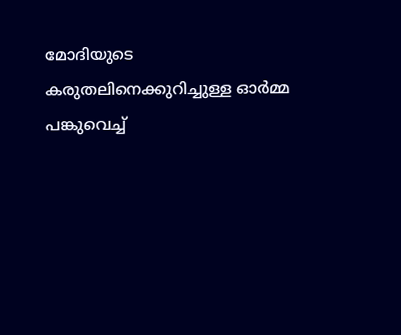മോദിയുടെ കരുതലിനെക്കുറിച്ചുള്ള ഓര്‍മ്മ പങ്കുവെച്ച്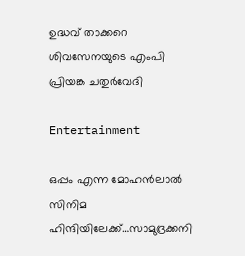ഉദ്ധവ് താക്കറെ ശിവസേനയുടെ എംപി പ്രിയങ്ക ചതുര്‍വേദി

Entertainment

ഒപ്പം എന്ന മോഹന്‍ലാല്‍ സിനിമ ഹിന്ദിയിലേക്ക്…സാമുദ്രക്കനി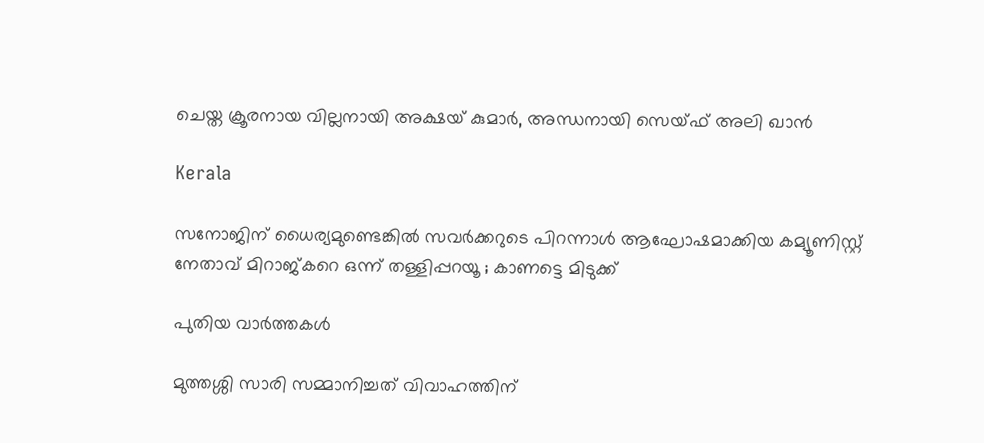ചെയ്ത ക്രൂരനായ വില്ലനായി അക്ഷയ് കുമാര്‍, അന്ധനായി സെയ്ഫ് അലി ഖാന്‍

Kerala

സനോജിന് ധൈര്യമുണ്ടെങ്കിൽ സവർക്കറുടെ പിറന്നാൾ ആഘോഷമാക്കിയ കമ്യൂണിസ്റ്റ് നേതാവ് മിറാജ്കറെ ഒന്ന് തള്ളിപ്പറയൂ ; കാണട്ടെ മിടുക്ക്

പുതിയ വാര്‍ത്തകള്‍

മുത്തശ്ശി സാരി സമ്മാനിച്ചത് വിവാഹത്തിന്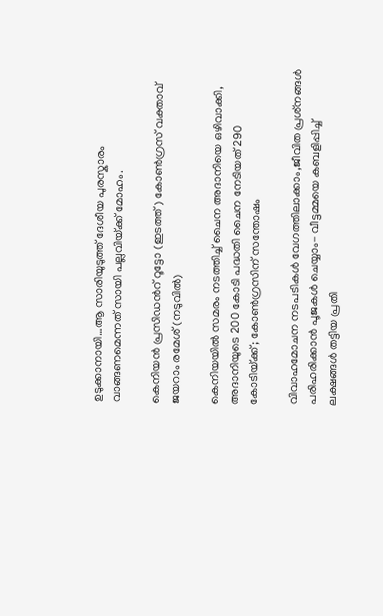ഉടുക്കാനായി…ആ സാരിയുടുത്ത് ദേശീയ പുരസ്കാരം വാങ്ങണമെന്നത് സായി പല്ലവിയ്‌ക്ക് മോഹം.

കെനിയന്‍ പ്രസിഡന്‍റ് റൂട്ടോ (ഇടത്ത്) കോണ്‍ഗ്രസ് വക്താവ് ജയറാം രമേശ് (നടുവില്‍)

കെനിയയില്‍ സമരം നടത്തിച്ച് ചൈന അദാനിയെ ഒഴിവാക്കി, അദാനിയുടെ 200 കോടി പദ്ധതി ചൈന നേടിയത് 290 കോടിയ്‌ക്ക്; കോണ്‍ഗ്രസിന് സന്തോഷം

വിവാഹമോചന നടപടികള്‍ വേഗത്തിലാക്കാം,ജീവിത പ്രശ്‌നങ്ങള്‍ പരിഹരിക്കാന്‍ പൂജകള്‍ ചെയ്യാം- വീട്ടമ്മയെ കബളിപ്പിച്ച് ലക്ഷങ്ങള്‍ തട്ടിയ പ്രതി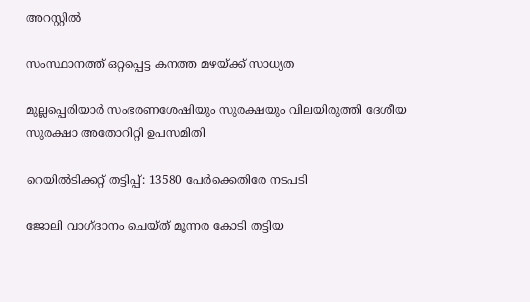അറസ്റ്റില്‍

സംസ്ഥാനത്ത് ഒറ്റപ്പെട്ട കനത്ത മഴയ്‌ക്ക് സാധ്യത

മുല്ലപ്പെരിയാര്‍ സംഭരണശേഷിയും സുരക്ഷയും വിലയിരുത്തി ദേശീയ സുരക്ഷാ അതോറിറ്റി ഉപസമിതി

റെയിൽടിക്കറ്റ് തട്ടിപ്പ്: 13580 പേർക്കെതിരേ നടപടി

ജോലി വാഗ്ദാനം ചെയ്ത് മൂന്നര കോടി തട്ടിയ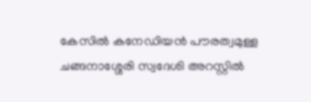കേസില്‍ കനേഡിയന്‍ പൗരത്വമുള്ള ചങ്ങനാശ്ശേരി സ്വദേശി അറസ്റ്റില്‍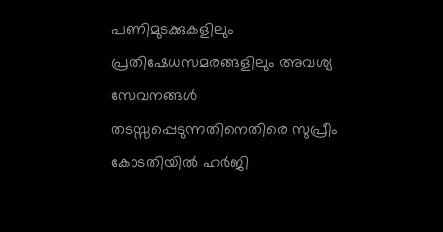പണിമുടക്കുകളിലും പ്രതിഷേധസമരങ്ങളിലും അവശ്യ സേവനങ്ങള്‍ തടസ്സപ്പെടുന്നതിനെതിരെ സുപ്രീം കോടതിയില്‍ ഹര്‍ജി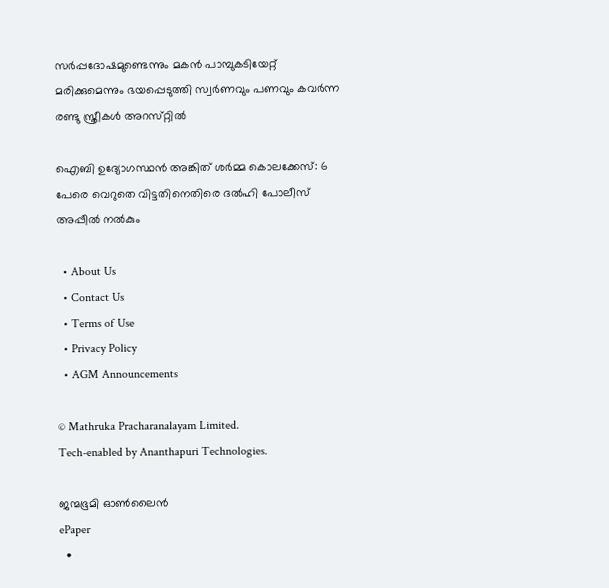സര്‍പ്പദോഷമുണ്ടെന്നും മകന്‍ പാമ്പുകടിയേറ്റ് മരിക്കുമെന്നും ഭയപ്പെടുത്തി സ്വര്‍ണവും പണവും കവർന്ന രണ്ടു സ്ത്രീകള്‍ അറസ്‌റ്റിൽ

ഐബി ഉദ്യോഗസ്ഥന്‍ അങ്കിത് ശര്‍മ്മ കൊലക്കേസ്: 6 പേരെ വെറുതെ വിട്ടതിനെതിരെ ദല്‍ഹി പോലീസ് അപ്പീല്‍ നല്‍കും

  • About Us
  • Contact Us
  • Terms of Use
  • Privacy Policy
  • AGM Announcements

© Mathruka Pracharanalayam Limited.
Tech-enabled by Ananthapuri Technologies.

ജന്മഭൂമി ഓണ്‍ലൈന്‍
ePaper
  •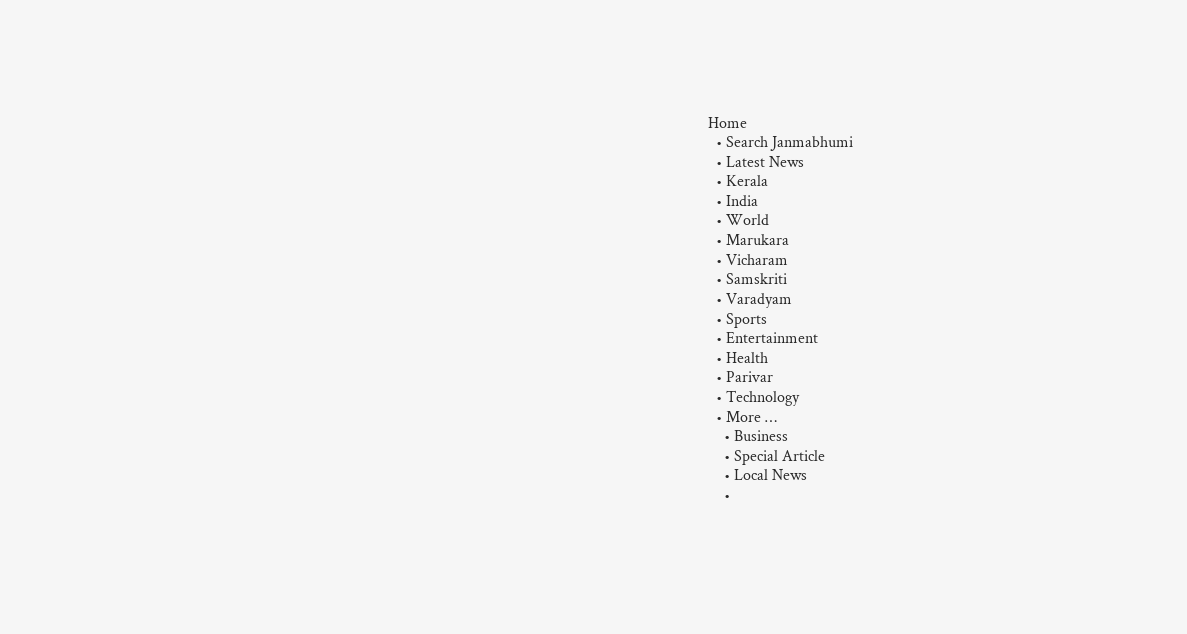Home
  • Search Janmabhumi
  • Latest News
  • Kerala
  • India
  • World
  • Marukara
  • Vicharam
  • Samskriti
  • Varadyam
  • Sports
  • Entertainment
  • Health
  • Parivar
  • Technology
  • More …
    • Business
    • Special Article
    • Local News
    •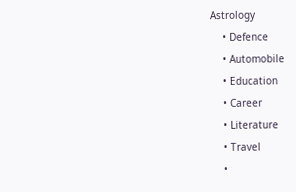Astrology
    • Defence
    • Automobile
    • Education
    • Career
    • Literature
    • Travel
    •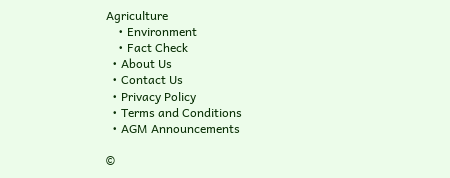Agriculture
    • Environment
    • Fact Check
  • About Us
  • Contact Us
  • Privacy Policy
  • Terms and Conditions
  • AGM Announcements

©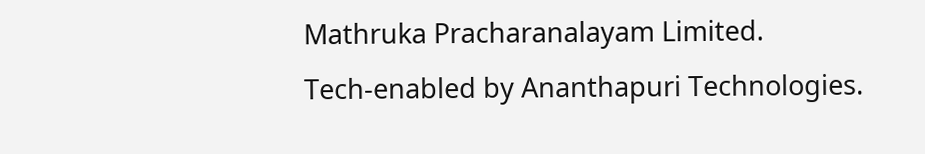Mathruka Pracharanalayam Limited.
Tech-enabled by Ananthapuri Technologies.